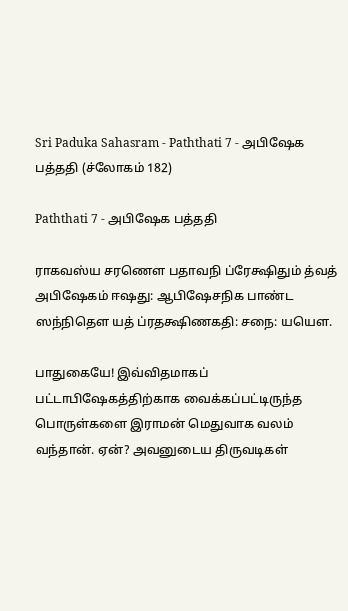Sri Paduka Sahasram - Paththati 7 - அபிஷேக பத்ததி (ச்லோகம் 182)

Paththati 7 - அபிஷேக பத்ததி

ராகவஸ்ய சரணௌ பதாவநி ப்ரேக்ஷிதும் த்வத் அபிஷேகம் ஈஷது: ஆபிஷேசநிக பாண்ட ஸந்நிதௌ யத் ப்ரதக்ஷிணகதி: சநை: யயௌ.

பாதுகையே! இவ்விதமாகப் பட்டாபிஷேகத்திற்காக வைக்கப்பட்டிருந்த பொருள்களை இராமன் மெதுவாக வலம் வந்தான். ஏன்? அவனுடைய திருவடிகள்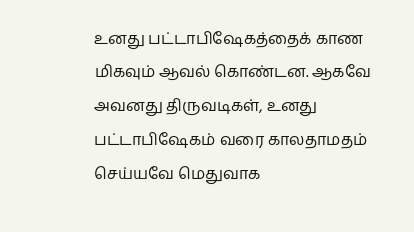உனது பட்டாபிஷேகத்தைக் காண மிகவும் ஆவல் கொண்டன. ஆகவே அவனது திருவடிகள், உனது பட்டாபிஷேகம் வரை காலதாமதம் செய்யவே மெதுவாக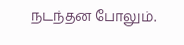நடந்தன போலும்.